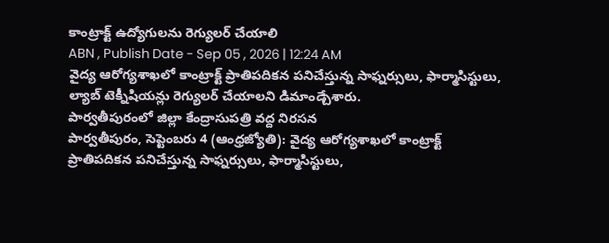కాంట్రాక్ట్ ఉద్యోగులను రెగ్యులర్ చేయాలి
ABN , Publish Date - Sep 05 , 2026 | 12:24 AM
వైద్య ఆరోగ్యశాఖలో కాంట్రాక్ట్ ప్రాతిపదికన పనిచేస్తున్న సాఫ్నర్సులు, ఫార్మాసిస్టులు, ల్యాబ్ టెక్నీషియన్లు రెగ్యులర్ చేయాలని డిమాండ్చేశారు.
పార్వతీపురంలో జిల్లా కేంద్రాసుపత్రి వద్ద నిరసన
పార్వతీపురం, సెప్టెంబరు 4 (ఆంధ్రజ్యోతి): వైద్య ఆరోగ్యశాఖలో కాంట్రాక్ట్ ప్రాతిపదికన పనిచేస్తున్న సాఫ్నర్సులు, ఫార్మాసిస్టులు,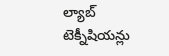ల్యాబ్ టెక్నీషియన్లు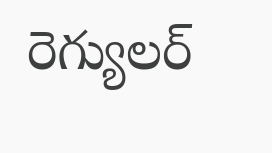రెగ్యులర్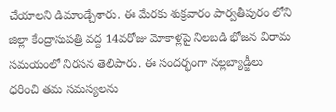చేయాలని డిమాండ్చేశారు. ఈ మేరకు శుక్రవారం పార్వతీపురం లోని జిల్లా కేంద్రాసుపత్రి వద్ద 14వరోజు మోకాళ్లపై నిలబడి భోజన విరామ సమయంలో నిరసన తెలిపారు. ఈ సందర్భంగా నల్లబ్యాడ్జీలు ధరించి తమ సమస్యలను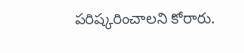పరిష్కరించాలని కోరారు.